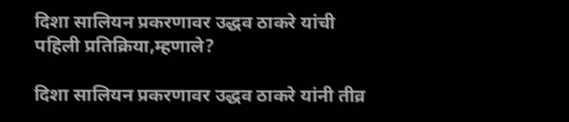दिशा सालियन प्रकरणावर उद्धव ठाकरे यांची पहिली प्रतिक्रिया,म्हणाले?

दिशा सालियन प्रकरणावर उद्धव ठाकरे यांनी तीव्र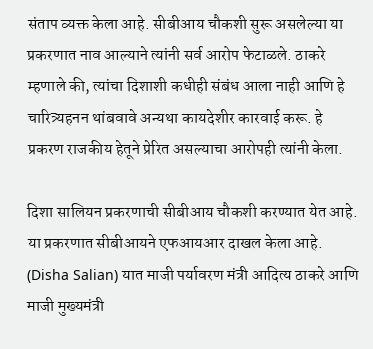संताप व्यक्त केला आहे. सीबीआय चौकशी सुरू असलेल्या या प्रकरणात नाव आल्याने त्यांनी सर्व आरोप फेटाळले. ठाकरे म्हणाले की, त्यांचा दिशाशी कधीही संबंध आला नाही आणि हे चारित्र्यहनन थांबवावे अन्यथा कायदेशीर कारवाई करू. हे प्रकरण राजकीय हेतूने प्रेरित असल्याचा आरोपही त्यांनी केला.

दिशा सालियन प्रकरणाची सीबीआय चौकशी करण्यात येत आहे. या प्रकरणात सीबीआयने एफआयआर दाखल केला आहे. (Disha Salian) यात माजी पर्यावरण मंत्री आदित्य ठाकरे आणि माजी मुख्यमंत्री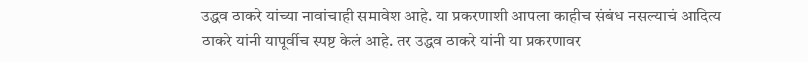उद्धव ठाकरे यांच्या नावांचाही समावेश आहे. या प्रकरणाशी आपला काहीच संबंध नसल्याचं आदित्य ठाकरे यांनी यापूर्वीच स्पष्ट केलं आहे. तर उद्धव ठाकरे यांनी या प्रकरणावर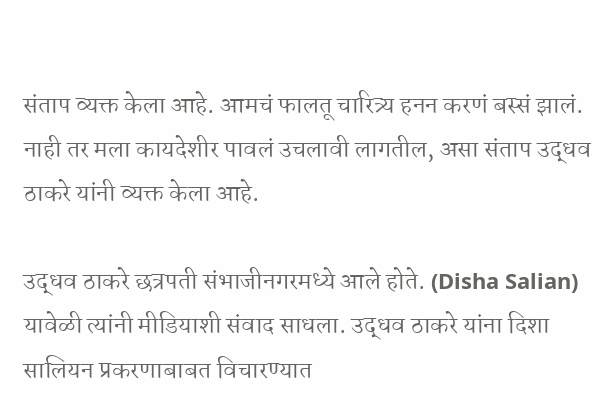संताप व्यक्त केला आहे. आमचं फालतू चारित्र्य हनन करणं बस्सं झालं. नाही तर मला कायदेशीर पावलं उचलावी लागतील, असा संताप उद्धव ठाकरे यांनी व्यक्त केला आहे.

उद्धव ठाकरे छत्रपती संभाजीनगरमध्ये आले होते. (Disha Salian) यावेळी त्यांनी मीडियाशी संवाद साधला. उद्धव ठाकरे यांना दिशा सालियन प्रकरणाबाबत विचारण्यात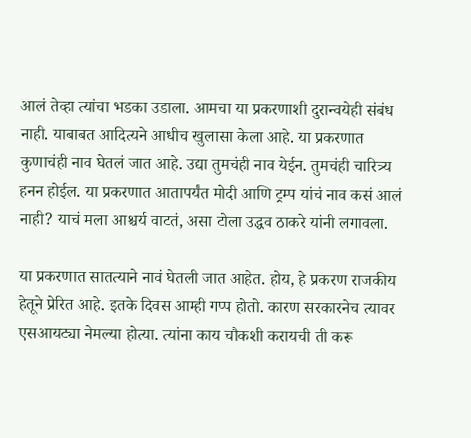आलं तेव्हा त्यांचा भडका उडाला. आमचा या प्रकरणाशी दुरान्वयेही संबंध नाही. याबाबत आदित्यने आधीच खुलासा केला आहे. या प्रकरणात कुणाचंही नाव घेतलं जात आहे. उद्या तुमचंही नाव येईन. तुमचंही चारित्र्य हनन होईल. या प्रकरणात आतापर्यंत मोदी आणि ट्रम्प यांचं नाव कसं आलं नाही? याचं मला आश्चर्य वाटतं, असा टोला उद्धव ठाकरे यांनी लगावला.

या प्रकरणात सातत्याने नावं घेतली जात आहेत. होय, हे प्रकरण राजकीय हेतूने प्रेरित आहे. इतके दिवस आम्ही गप्प होतो. कारण सरकारनेच त्यावर एसआयट्या नेमल्या होत्या. त्यांना काय चौकशी करायची ती करू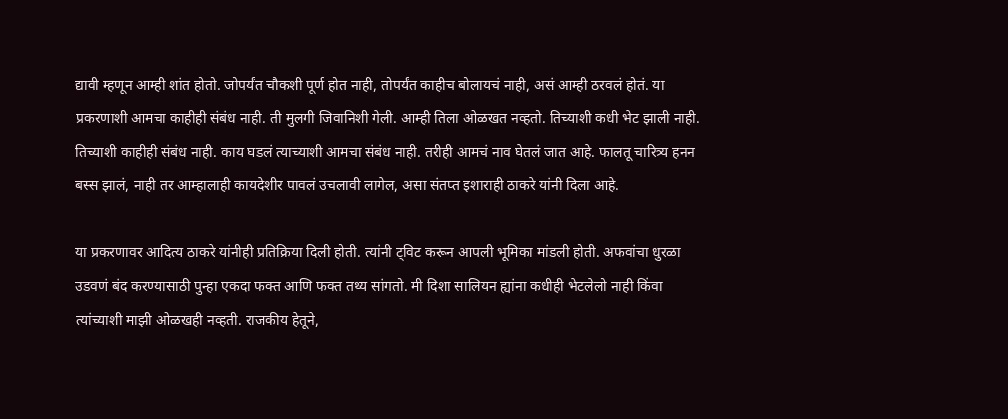द्यावी म्हणून आम्ही शांत होतो. जोपर्यंत चौकशी पूर्ण होत नाही, तोपर्यंत काहीच बोलायचं नाही, असं आम्ही ठरवलं होतं. या प्रकरणाशी आमचा काहीही संबंध नाही. ती मुलगी जिवानिशी गेली. आम्ही तिला ओळखत नव्हतो. तिच्याशी कधी भेट झाली नाही. तिच्याशी काहीही संबंध नाही. काय घडलं त्याच्याशी आमचा संबंध नाही. तरीही आमचं नाव घेतलं जात आहे. फालतू चारित्र्य हनन बस्स झालं, नाही तर आम्हालाही कायदेशीर पावलं उचलावी लागेल, असा संतप्त इशाराही ठाकरे यांनी दिला आहे.

या प्रकरणावर आदित्य ठाकरे यांनीही प्रतिक्रिया दिली होती. त्यांनी ट्विट करून आपली भूमिका मांडली होती. अफवांचा धुरळा उडवणं बंद करण्यासाठी पुन्हा एकदा फक्त आणि फक्त तथ्य सांगतो. मी दिशा सालियन ह्यांना कधीही भेटलेलो नाही किंवा त्यांच्याशी माझी ओळखही नव्हती. राजकीय हेतूने,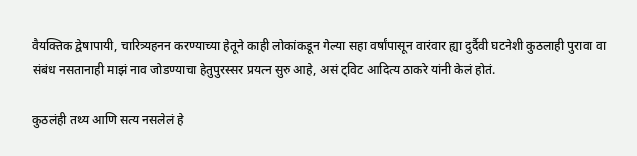वैयक्तिक द्वेषापायी, चारित्र्यहनन करण्याच्या हेतूने काही लोकांकडून गेल्या सहा वर्षांपासून वारंवार ह्या दुर्दैवी घटनेशी कुठलाही पुरावा वा संबंध नसतानाही माझं नाव जोडण्याचा हेतुपुरस्सर प्रयत्न सुरु आहे, असं ट्विट आदित्य ठाकरे यांनी केलं होतं.

कुठलंही तथ्य आणि सत्य नसलेलं हे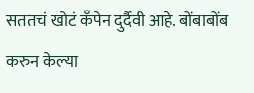सततचं खोटं कॅंपेन दुर्दैवी आहे. बोंबाबोंब करुन केल्या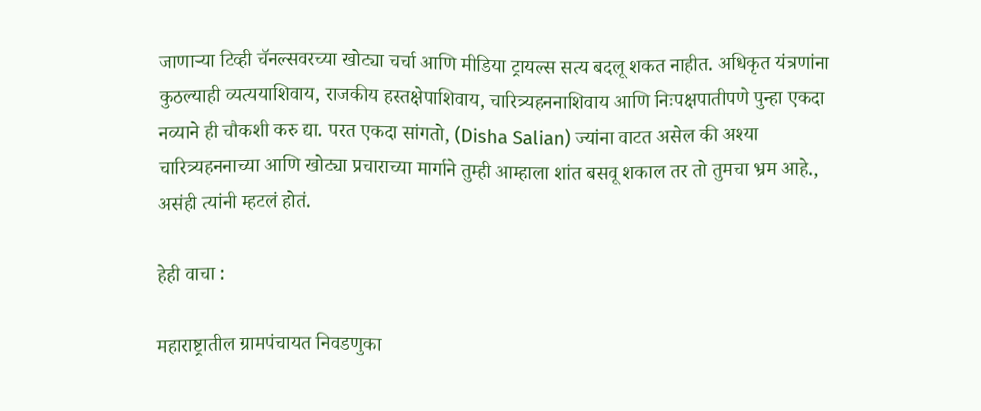जाणाऱ्या टिव्ही चॅनल्सवरच्या खोट्या चर्चा आणि मीडिया ट्रायल्स सत्य बदलू शकत नाहीत. अधिकृत यंत्रणांना कुठल्याही व्यत्ययाशिवाय, राजकीय हस्तक्षेपाशिवाय, चारित्र्यहननाशिवाय आणि निःपक्षपातीपणे पुन्हा एकदा नव्याने ही चौकशी करु द्या. परत एकदा सांगतो, (Disha Salian) ज्यांना वाटत असेल की अश्या चारित्र्यहननाच्या आणि खोट्या प्रचाराच्या मार्गाने तुम्ही आम्हाला शांत बसवू शकाल तर तो तुमचा भ्रम आहे., असंही त्यांनी म्हटलं होतं.

हेही वाचा :

महाराष्ट्रातील ग्रामपंचायत निवडणुका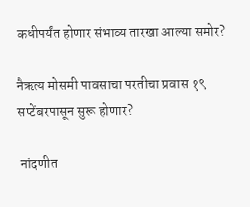कधीपर्यंत होणार संभाव्य तारखा आल्या समोर?

नैऋत्य मोसमी पावसाचा परतीचा प्रवास १९ सप्टेंबरपासून सुरू होणार?

 नांदणीत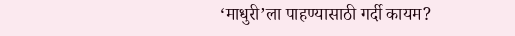‘माधुरी’ला पाहण्यासाठी गर्दी कायम?